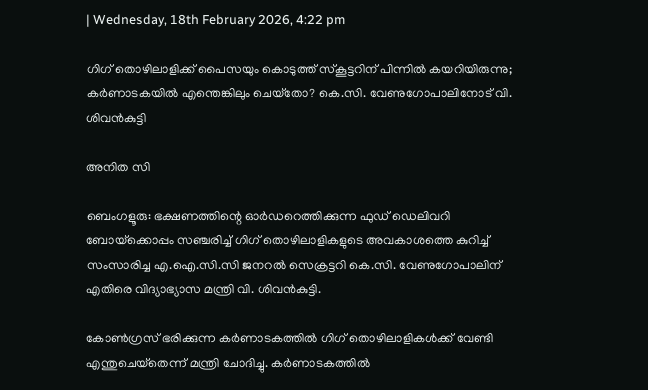| Wednesday, 18th February 2026, 4:22 pm

ഗിഗ് തൊഴിലാളിക്ക് പൈസയും കൊടുത്ത് സ്‌കൂട്ടറിന് പിന്നില്‍ കയറിയിരുന്നു; കര്‍ണാടകയില്‍ എന്തെങ്കിലും ചെയ്‌തോ? കെ.സി. വേണുഗോപാലിനോട് വി. ശിവന്‍കുട്ടി

അനിത സി

ബെംഗളൂരു: ഭക്ഷണത്തിന്റെ ഓര്‍ഡറെത്തിക്കുന്ന ഫുഡ് ഡെലിവറി ബോയ്‌ക്കൊപ്പം സഞ്ചരിച്ച് ഗിഗ് തൊഴിലാളികളുടെ അവകാശത്തെ കുറിച്ച് സംസാരിച്ച എ.ഐ.സി.സി ജനറല്‍ സെക്രട്ടറി കെ.സി. വേണുഗോപാലിന് എതിരെ വിദ്യാഭ്യാസ മന്ത്രി വി. ശിവന്‍കുട്ടി.

കോണ്‍ഗ്രസ് ഭരിക്കുന്ന കര്‍ണാടകത്തില്‍ ഗിഗ് തൊഴിലാളികള്‍ക്ക് വേണ്ടി എന്തുചെയ്‌തെന്ന് മന്ത്രി ചോദിച്ചു. കര്‍ണാടകത്തില്‍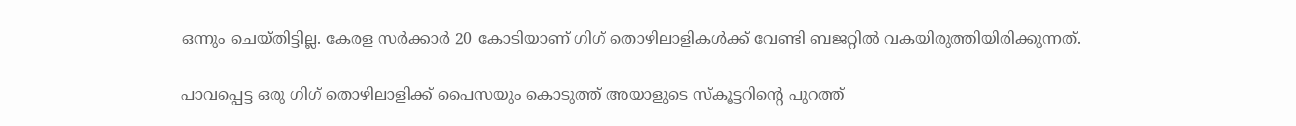ഒന്നും ചെയ്തിട്ടില്ല. കേരള സര്‍ക്കാര്‍ 20 കോടിയാണ് ഗിഗ് തൊഴിലാളികള്‍ക്ക് വേണ്ടി ബജറ്റില്‍ വകയിരുത്തിയിരിക്കുന്നത്.

പാവപ്പെട്ട ഒരു ഗിഗ് തൊഴിലാളിക്ക് പൈസയും കൊടുത്ത് അയാളുടെ സ്‌കൂട്ടറിന്റെ പുറത്ത്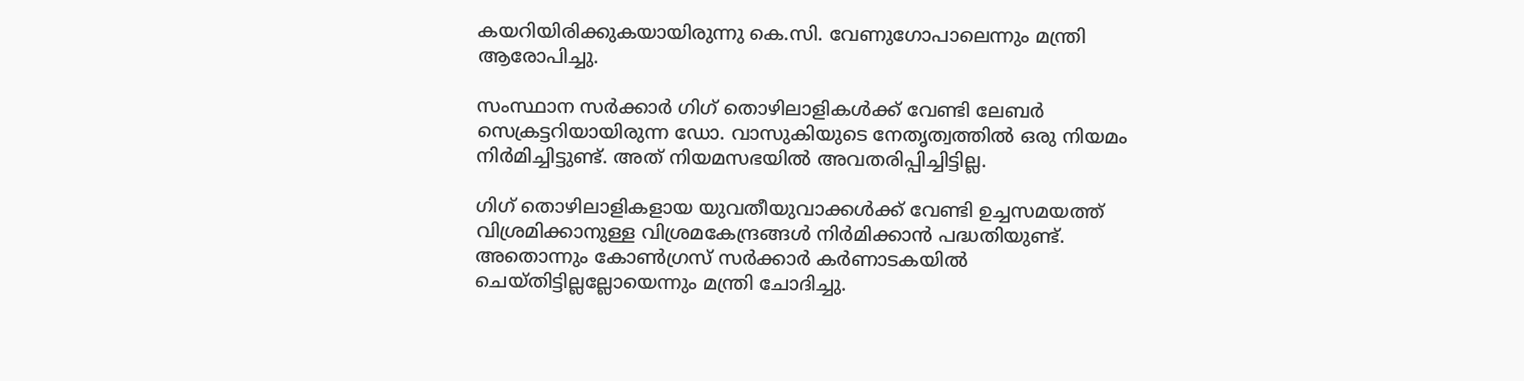കയറിയിരിക്കുകയായിരുന്നു കെ.സി. വേണുഗോപാലെന്നും മന്ത്രി ആരോപിച്ചു.

സംസ്ഥാന സര്‍ക്കാര്‍ ഗിഗ് തൊഴിലാളികള്‍ക്ക് വേണ്ടി ലേബര്‍ സെക്രട്ടറിയായിരുന്ന ഡോ. വാസുകിയുടെ നേതൃത്വത്തില്‍ ഒരു നിയമം നിര്‍മിച്ചിട്ടുണ്ട്. അത് നിയമസഭയില്‍ അവതരിപ്പിച്ചിട്ടില്ല.

ഗിഗ് തൊഴിലാളികളായ യുവതീയുവാക്കള്‍ക്ക് വേണ്ടി ഉച്ചസമയത്ത് വിശ്രമിക്കാനുള്ള വിശ്രമകേന്ദ്രങ്ങള്‍ നിര്‍മിക്കാന്‍ പദ്ധതിയുണ്ട്. അതൊന്നും കോണ്‍ഗ്രസ് സര്‍ക്കാര്‍ കര്‍ണാടകയില്‍ ചെയ്തിട്ടില്ലല്ലോയെന്നും മന്ത്രി ചോദിച്ചു.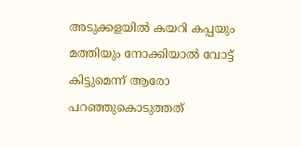അടുക്കളയില്‍ കയറി കപ്പയും മത്തിയും നോക്കിയാല്‍ വോട്ട് കിട്ടുമെന്ന് ആരോ പറഞ്ഞുകൊടുത്തത്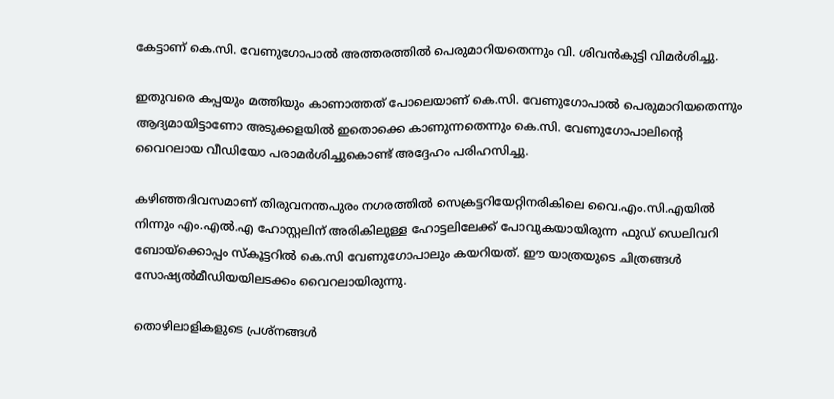കേട്ടാണ് കെ.സി. വേണുഗോപാല്‍ അത്തരത്തില്‍ പെരുമാറിയതെന്നും വി. ശിവന്‍കുട്ടി വിമര്‍ശിച്ചു.

ഇതുവരെ കപ്പയും മത്തിയും കാണാത്തത് പോലെയാണ് കെ.സി. വേണുഗോപാല്‍ പെരുമാറിയതെന്നും ആദ്യമായിട്ടാണോ അടുക്കളയില്‍ ഇതൊക്കെ കാണുന്നതെന്നും കെ.സി. വേണുഗോപാലിന്റെ വൈറലായ വീഡിയോ പരാമര്‍ശിച്ചുകൊണ്ട് അദ്ദേഹം പരിഹസിച്ചു.

കഴിഞ്ഞദിവസമാണ് തിരുവനന്തപുരം നഗരത്തില്‍ സെക്രട്ടറിയേറ്റിനരികിലെ വൈ.എം.സി.എയില്‍ നിന്നും എം.എല്‍.എ ഹോസ്റ്റലിന് അരികിലുള്ള ഹോട്ടലിലേക്ക് പോവുകയായിരുന്ന ഫുഡ് ഡെലിവറി ബോയ്‌ക്കൊപ്പം സ്‌കൂട്ടറില്‍ കെ.സി വേണുഗോപാലും കയറിയത്. ഈ യാത്രയുടെ ചിത്രങ്ങള്‍ സോഷ്യല്‍മീഡിയയിലടക്കം വൈറലായിരുന്നു.

തൊഴിലാളികളുടെ പ്രശ്‌നങ്ങള്‍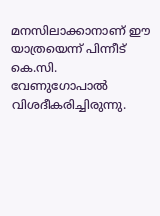മനസിലാക്കാനാണ് ഈ യാത്രയെന്ന് പിന്നീട് കെ.സി. വേണുഗോപാല്‍ വിശദീകരിച്ചിരുന്നു.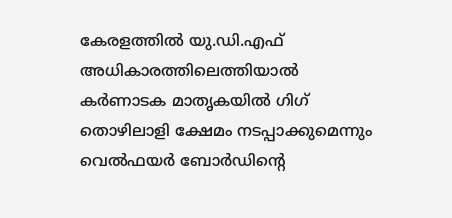കേരളത്തില്‍ യു.ഡി.എഫ് അധികാരത്തിലെത്തിയാല്‍ കര്‍ണാടക മാതൃകയില്‍ ഗിഗ് തൊഴിലാളി ക്ഷേമം നടപ്പാക്കുമെന്നും വെല്‍ഫയര്‍ ബോര്‍ഡിന്റെ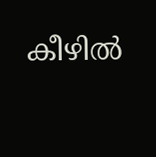കീഴില്‍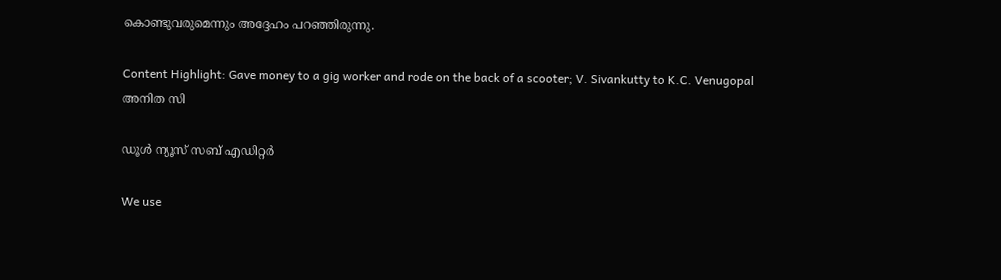കൊണ്ടുവരുമെന്നും അദ്ദേഹം പറഞ്ഞിരുന്നു.

Content Highlight: Gave money to a gig worker and rode on the back of a scooter; V. Sivankutty to K.C. Venugopal
അനിത സി

ഡൂള്‍ ന്യൂസ് സബ് എഡിറ്റര്‍

We use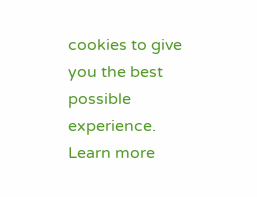cookies to give you the best possible experience. Learn more